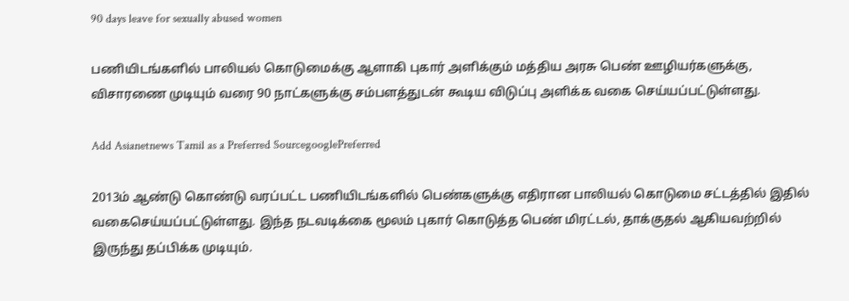90 days leave for sexually abused women

பணியிடங்களில் பாலியல் கொடுமைக்கு ஆளாகி புகார் அளிக்கும் மத்திய அரசு பெண் ஊழியர்களுக்கு, விசாரணை முடியும் வரை 90 நாட்களுக்கு சம்பளத்துடன் கூடிய விடுப்பு அளிக்க வகை செய்யப்பட்டுள்ளது.

Add Asianetnews Tamil as a Preferred SourcegooglePreferred

2013ம் ஆண்டு கொண்டு வரப்பட்ட பணியிடங்களில் பெண்களுக்கு எதிரான பாலியல் கொடுமை சட்டத்தில் இதில் வகைசெய்யப்பட்டுள்ளது. இந்த நடவடிக்கை மூலம் புகார் கொடுத்த பெண் மிரட்டல், தாக்குதல் ஆகியவற்றில் இருந்து தப்பிக்க முடியும்.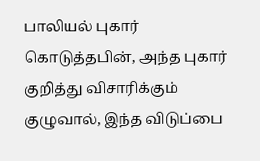பாலியல் புகார் கொடுத்தபின், அந்த புகார் குறித்து விசாரிக்கும் குழுவால், இந்த விடுப்பை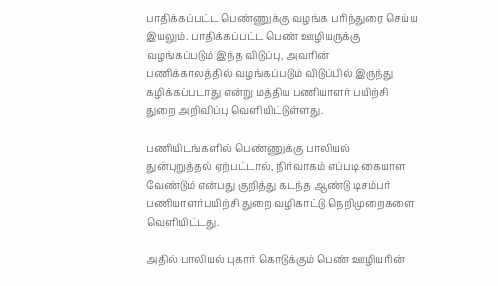பாதிக்கப்பட்ட பெண்ணுக்கு வழங்க பரிந்துரை செய்ய இயலும். பாதிக்கப்பட்ட பெண் ஊழியருக்கு வழங்கப்படும் இந்த விடுப்பு, அவரின் பணிக்காலத்தில் வழங்கப்படும் விடுப்பில் இருந்து கழிக்கப்படாது என்று மத்திய பணியாளர் பயிற்சி துறை அறிவிப்பு வெளியிட்டுள்ளது.

பணியிடங்களில் பெண்ணுக்கு பாலியல் துன்புறுத்தல் ஏற்பட்டால், நிர்வாகம் எப்படி கையாள வேண்டும் என்பது குறித்து கடந்த ஆண்டு டிசம்பர் பணியாளர்பயிற்சி துறை வழிகாட்டு நெறிமுறைகளை வெளியிட்டது.

அதில் பாலியல் புகார் கொடுக்கும் பெண் ஊழியரின்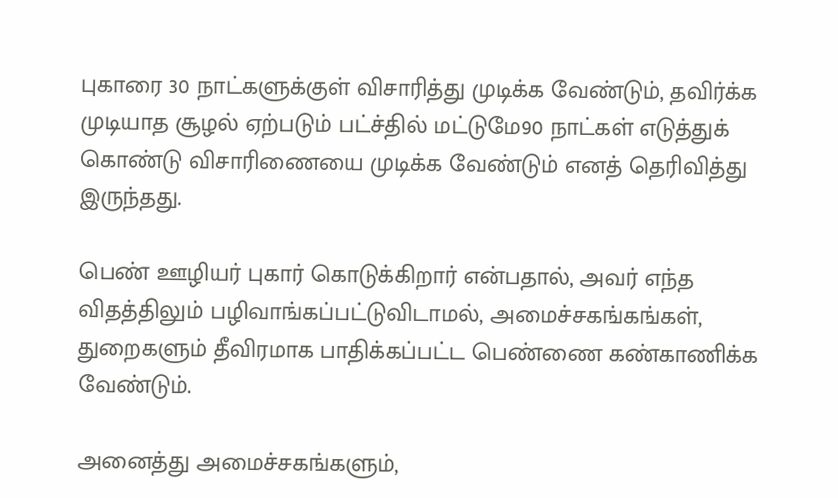புகாரை 30 நாட்களுக்குள் விசாரித்து முடிக்க வேண்டும், தவிர்க்க முடியாத சூழல் ஏற்படும் பட்ச்தில் மட்டுமே90 நாட்கள் எடுத்துக் கொண்டு விசாரிணையை முடிக்க வேண்டும் எனத் தெரிவித்து இருந்தது.

பெண் ஊழியர் புகார் கொடுக்கிறார் என்பதால், அவர் எந்த விதத்திலும் பழிவாங்கப்பட்டுவிடாமல், அமைச்சகங்கங்கள், துறைகளும் தீவிரமாக பாதிக்கப்பட்ட பெண்ணை கண்காணிக்க வேண்டும்.

அனைத்து அமைச்சகங்களும்,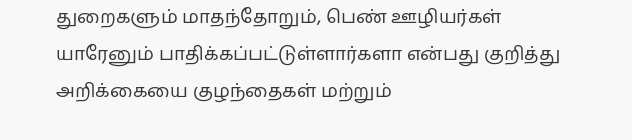துறைகளும் மாதந்தோறும், பெண் ஊழியர்கள் யாரேனும் பாதிக்கப்பட்டுள்ளார்களா என்பது குறித்து அறிக்கையை குழந்தைகள் மற்றும்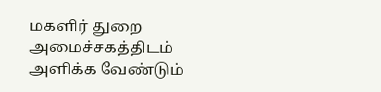மகளிர் துறை அமைச்சகத்திடம் அளிக்க வேண்டும்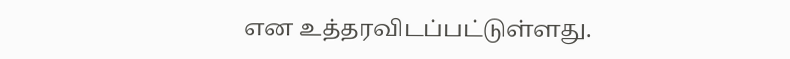என உத்தரவிடப்பட்டுள்ளது.